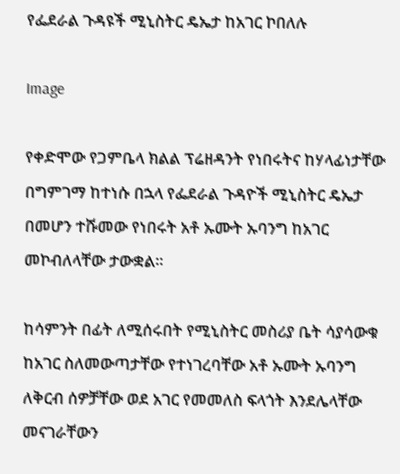የፌደራል ጉዳዩች ሚኒስትር ዴኤታ ከአገር ኮበለሉ

Image

የቀድሞው የጋምቤላ ክልል ፕሬዘዳንት የነበሩትና ከሃላፊነታቸው በግምገማ ከተነሱ በኋላ የፌደራል ጉዳዮች ሚኒስትር ዴኤታ በመሆን ተሹመው የነበሩት አቶ ኡሙት ኡባንግ ከአገር መኮብለላቸው ታውቋል፡፡

ከሳምንት በፊት ለሚሰሩበት የሚኒስትር መስሪያ ቤት ሳያሳውቁ ከአገር ስለመውጣታቸው የተነገረባቸው አቶ ኡሙት ኡባንግ ለቅርብ ሰዎቻቸው ወደ አገር የመመለስ ፍላጎት እንደሌላቸው መናገራቸውን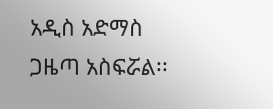አዲስ አድማስ ጋዜጣ አስፍሯል፡፡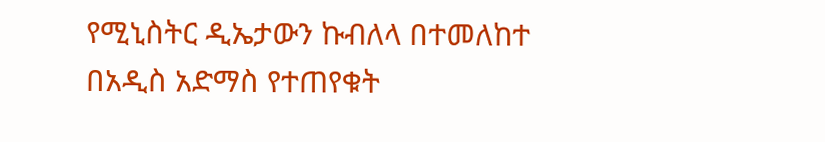የሚኒስትር ዲኤታውን ኩብለላ በተመለከተ በአዲስ አድማስ የተጠየቁት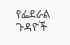የፌደራል ጉዳዮች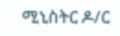ሚኒስትር ዶ/ር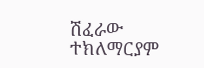ሽፈራው ተክለማርያም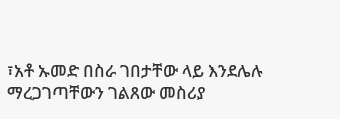፣አቶ ኡመድ በስራ ገበታቸው ላይ እንደሌሉ ማረጋገጣቸውን ገልጸው መስሪያ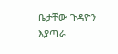ቤታቸው ጉዳዮን እያጣራ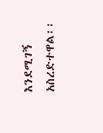እንደሚገኝ አስረድተዋል፡፡